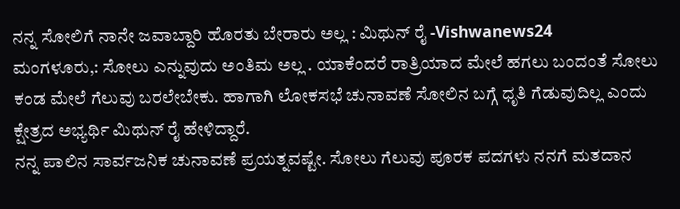ನನ್ನ ಸೋಲಿಗೆ ನಾನೇ ಜವಾಬ್ದಾರಿ ಹೊರತು ಬೇರಾರು ಅಲ್ಲ : ಮಿಥುನ್ ರೈ -Vishwanews24
ಮಂಗಳೂರು,: ಸೋಲು ಎನ್ನುವುದು ಅಂತಿಮ ಅಲ್ಲ . ಯಾಕೆಂದರೆ ರಾತ್ರಿಯಾದ ಮೇಲೆ ಹಗಲು ಬಂದಂತೆ ಸೋಲು ಕಂಡ ಮೇಲೆ ಗೆಲುವು ಬರಲೇಬೇಕು. ಹಾಗಾಗಿ ಲೋಕಸಭೆ ಚುನಾವಣೆ ಸೋಲಿನ ಬಗ್ಗೆ ಧೃತಿ ಗೆಡುವುದಿಲ್ಲ ಎಂದು ಕ್ಷೇತ್ರದ ಅಭ್ಯರ್ಥಿ ಮಿಥುನ್ ರೈ ಹೇಳಿದ್ದಾರೆ.
ನನ್ನ ಪಾಲಿನ ಸಾರ್ವಜನಿಕ ಚುನಾವಣೆ ಪ್ರಯತ್ನವಷ್ಟೇ. ಸೋಲು ಗೆಲುವು ಪೂರಕ ಪದಗಳು ನನಗೆ ಮತದಾನ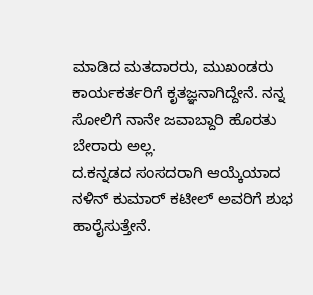ಮಾಡಿದ ಮತದಾರರು, ಮುಖಂಡರು ಕಾರ್ಯಕರ್ತರಿಗೆ ಕೃತಜ್ಞನಾಗಿದ್ದೇನೆ. ನನ್ನ ಸೋಲಿಗೆ ನಾನೇ ಜವಾಬ್ದಾರಿ ಹೊರತು ಬೇರಾರು ಅಲ್ಲ.
ದ.ಕನ್ನಡದ ಸಂಸದರಾಗಿ ಆಯ್ಕೆಯಾದ ನಳಿನ್ ಕುಮಾರ್ ಕಟೀಲ್ ಅವರಿಗೆ ಶುಭ ಹಾರೈಸುತ್ತೇನೆ.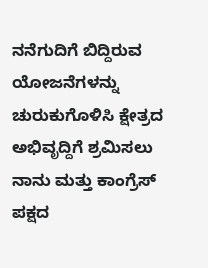ನನೆಗುದಿಗೆ ಬಿದ್ದಿರುವ ಯೋಜನೆಗಳನ್ನು ಚುರುಕುಗೊಳಿಸಿ ಕ್ಷೇತ್ರದ ಅಭಿವೃದ್ದಿಗೆ ಶ್ರಮಿಸಲು ನಾನು ಮತ್ತು ಕಾಂಗ್ರೆಸ್ ಪಕ್ಷದ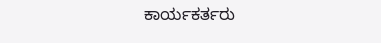ಕಾರ್ಯಕರ್ತರು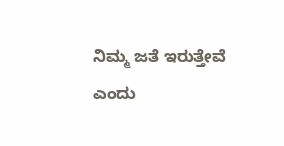ನಿಮ್ಮ ಜತೆ ಇರುತ್ತೇವೆ ಎಂದು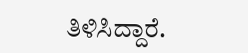ತಿಳಿಸಿದ್ದಾರೆ.